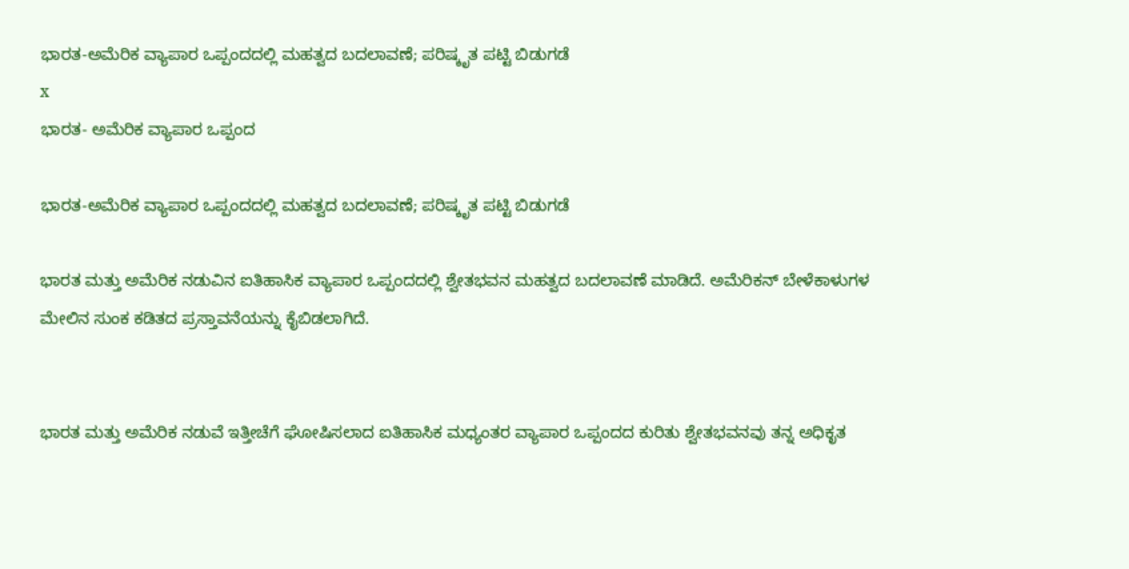ಭಾರತ-ಅಮೆರಿಕ ವ್ಯಾಪಾರ ಒಪ್ಪಂದದಲ್ಲಿ ಮಹತ್ವದ ಬದಲಾವಣೆ; ಪರಿಷ್ಕೃತ ಪಟ್ಟಿ ಬಿಡುಗಡೆ
x
ಭಾರತ- ಅಮೆರಿಕ ವ್ಯಾಪಾರ ಒಪ್ಪಂದ

ಭಾರತ-ಅಮೆರಿಕ ವ್ಯಾಪಾರ ಒಪ್ಪಂದದಲ್ಲಿ ಮಹತ್ವದ ಬದಲಾವಣೆ; ಪರಿಷ್ಕೃತ ಪಟ್ಟಿ ಬಿಡುಗಡೆ

ಭಾರತ ಮತ್ತು ಅಮೆರಿಕ ನಡುವಿನ ಐತಿಹಾಸಿಕ ವ್ಯಾಪಾರ ಒಪ್ಪಂದದಲ್ಲಿ ಶ್ವೇತಭವನ ಮಹತ್ವದ ಬದಲಾವಣೆ ಮಾಡಿದೆ. ಅಮೆರಿಕನ್ ಬೇಳೆಕಾಳುಗಳ ಮೇಲಿನ ಸುಂಕ ಕಡಿತದ ಪ್ರಸ್ತಾವನೆಯನ್ನು ಕೈಬಿಡಲಾಗಿದೆ.


ಭಾರತ ಮತ್ತು ಅಮೆರಿಕ ನಡುವೆ ಇತ್ತೀಚೆಗೆ ಘೋಷಿಸಲಾದ ಐತಿಹಾಸಿಕ ಮಧ್ಯಂತರ ವ್ಯಾಪಾರ ಒಪ್ಪಂದದ ಕುರಿತು ಶ್ವೇತಭವನವು ತನ್ನ ಅಧಿಕೃತ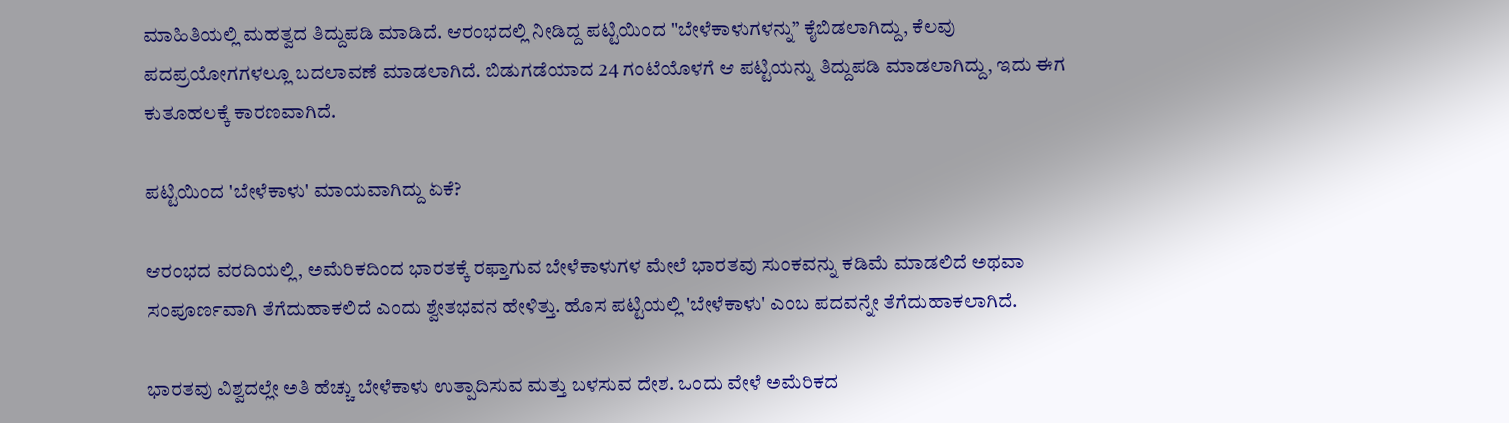ಮಾಹಿತಿಯಲ್ಲಿ ಮಹತ್ವದ ತಿದ್ದುಪಡಿ ಮಾಡಿದೆ. ಆರಂಭದಲ್ಲಿ ನೀಡಿದ್ದ ಪಟ್ಟಿಯಿಂದ "ಬೇಳೆಕಾಳುಗಳನ್ನು” ಕೈಬಿಡಲಾಗಿದ್ದು, ಕೆಲವು ಪದಪ್ರಯೋಗಗಳಲ್ಲೂ ಬದಲಾವಣೆ ಮಾಡಲಾಗಿದೆ. ಬಿಡುಗಡೆಯಾದ 24 ಗಂಟೆಯೊಳಗೆ ಆ ಪಟ್ಟಿಯನ್ನು ತಿದ್ದುಪಡಿ ಮಾಡಲಾಗಿದ್ದು, ಇದು ಈಗ ಕುತೂಹಲಕ್ಕೆ ಕಾರಣವಾಗಿದೆ.

ಪಟ್ಟಿಯಿಂದ 'ಬೇಳೆಕಾಳು' ಮಾಯವಾಗಿದ್ದು ಏಕೆ?

ಆರಂಭದ ವರದಿಯಲ್ಲಿ, ಅಮೆರಿಕದಿಂದ ಭಾರತಕ್ಕೆ ರಫ್ತಾಗುವ ಬೇಳೆಕಾಳುಗಳ ಮೇಲೆ ಭಾರತವು ಸುಂಕವನ್ನು ಕಡಿಮೆ ಮಾಡಲಿದೆ ಅಥವಾ ಸಂಪೂರ್ಣವಾಗಿ ತೆಗೆದುಹಾಕಲಿದೆ ಎಂದು ಶ್ವೇತಭವನ ಹೇಳಿತ್ತು. ಹೊಸ ಪಟ್ಟಿಯಲ್ಲಿ 'ಬೇಳೆಕಾಳು' ಎಂಬ ಪದವನ್ನೇ ತೆಗೆದುಹಾಕಲಾಗಿದೆ.

ಭಾರತವು ವಿಶ್ವದಲ್ಲೇ ಅತಿ ಹೆಚ್ಚು ಬೇಳೆಕಾಳು ಉತ್ಪಾದಿಸುವ ಮತ್ತು ಬಳಸುವ ದೇಶ. ಒಂದು ವೇಳೆ ಅಮೆರಿಕದ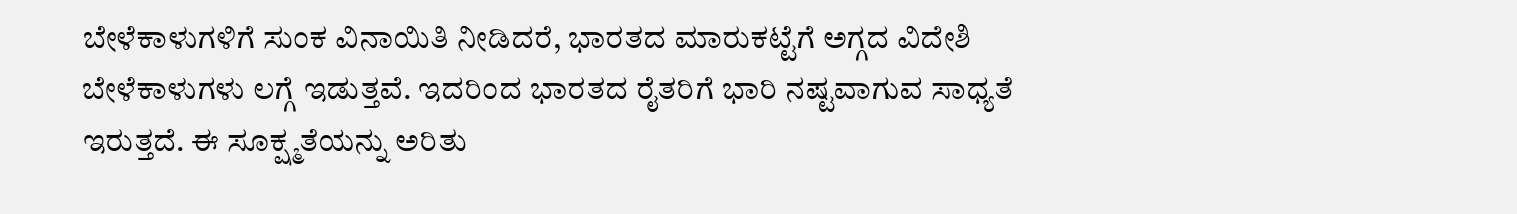ಬೇಳೆಕಾಳುಗಳಿಗೆ ಸುಂಕ ವಿನಾಯಿತಿ ನೀಡಿದರೆ, ಭಾರತದ ಮಾರುಕಟ್ಟೆಗೆ ಅಗ್ಗದ ವಿದೇಶಿ ಬೇಳೆಕಾಳುಗಳು ಲಗ್ಗೆ ಇಡುತ್ತವೆ. ಇದರಿಂದ ಭಾರತದ ರೈತರಿಗೆ ಭಾರಿ ನಷ್ಟವಾಗುವ ಸಾಧ್ಯತೆ ಇರುತ್ತದೆ. ಈ ಸೂಕ್ಷ್ಮತೆಯನ್ನು ಅರಿತು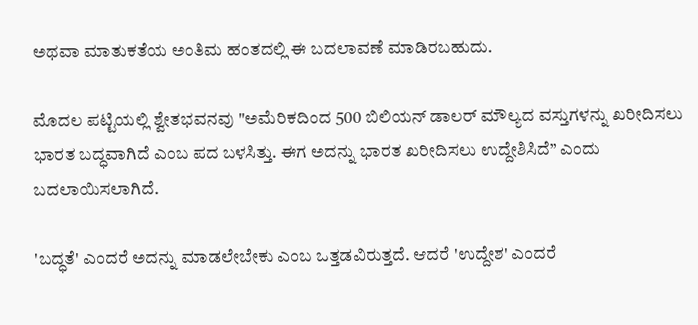ಅಥವಾ ಮಾತುಕತೆಯ ಅಂತಿಮ ಹಂತದಲ್ಲಿ ಈ ಬದಲಾವಣೆ ಮಾಡಿರಬಹುದು.

ಮೊದಲ ಪಟ್ಟಿಯಲ್ಲಿ ಶ್ವೇತಭವನವು "ಅಮೆರಿಕದಿಂದ 500 ಬಿಲಿಯನ್ ಡಾಲರ್ ಮೌಲ್ಯದ ವಸ್ತುಗಳನ್ನು ಖರೀದಿಸಲು ಭಾರತ ಬದ್ಧವಾಗಿದೆ ಎಂಬ ಪದ ಬಳಸಿತ್ತು. ಈಗ ಅದನ್ನು ಭಾರತ ಖರೀದಿಸಲು ಉದ್ದೇಶಿಸಿದೆ” ಎಂದು ಬದಲಾಯಿಸಲಾಗಿದೆ.

'ಬದ್ಧತೆ' ಎಂದರೆ ಅದನ್ನು ಮಾಡಲೇಬೇಕು ಎಂಬ ಒತ್ತಡವಿರುತ್ತದೆ. ಆದರೆ 'ಉದ್ದೇಶ' ಎಂದರೆ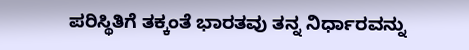ಪರಿಸ್ಥಿತಿಗೆ ತಕ್ಕಂತೆ ಭಾರತವು ತನ್ನ ನಿರ್ಧಾರವನ್ನು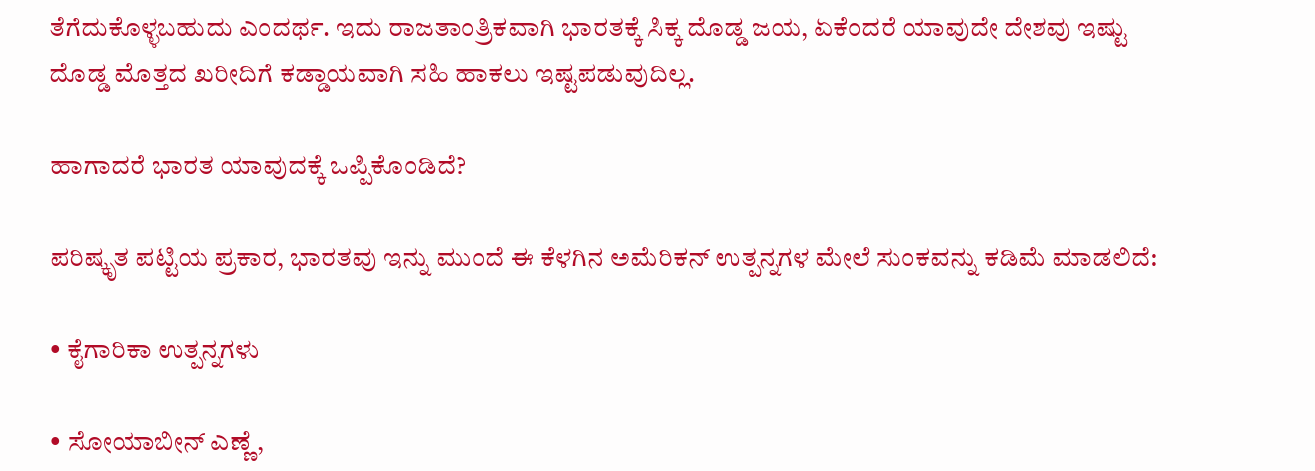ತೆಗೆದುಕೊಳ್ಳಬಹುದು ಎಂದರ್ಥ. ಇದು ರಾಜತಾಂತ್ರಿಕವಾಗಿ ಭಾರತಕ್ಕೆ ಸಿಕ್ಕ ದೊಡ್ಡ ಜಯ, ಏಕೆಂದರೆ ಯಾವುದೇ ದೇಶವು ಇಷ್ಟು ದೊಡ್ಡ ಮೊತ್ತದ ಖರೀದಿಗೆ ಕಡ್ಡಾಯವಾಗಿ ಸಹಿ ಹಾಕಲು ಇಷ್ಟಪಡುವುದಿಲ್ಲ.

ಹಾಗಾದರೆ ಭಾರತ ಯಾವುದಕ್ಕೆ ಒಪ್ಪಿಕೊಂಡಿದೆ?

ಪರಿಷ್ಕೃತ ಪಟ್ಟಿಯ ಪ್ರಕಾರ, ಭಾರತವು ಇನ್ನು ಮುಂದೆ ಈ ಕೆಳಗಿನ ಅಮೆರಿಕನ್ ಉತ್ಪನ್ನಗಳ ಮೇಲೆ ಸುಂಕವನ್ನು ಕಡಿಮೆ ಮಾಡಲಿದೆ:

• ಕೈಗಾರಿಕಾ ಉತ್ಪನ್ನಗಳು

• ಸೋಯಾಬೀನ್ ಎಣ್ಣೆ,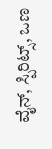ವೈನ್, ಸ್ಪಿರಿಟ್ಸ್, ಒಣ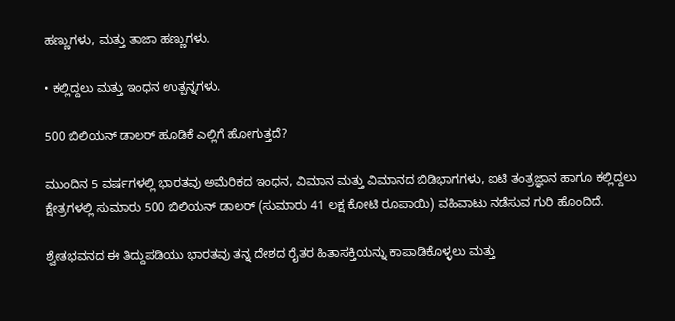ಹಣ್ಣುಗಳು, ಮತ್ತು ತಾಜಾ ಹಣ್ಣುಗಳು.

• ಕಲ್ಲಿದ್ದಲು ಮತ್ತು ಇಂಧನ ಉತ್ಪನ್ನಗಳು.

500 ಬಿಲಿಯನ್ ಡಾಲರ್ ಹೂಡಿಕೆ ಎಲ್ಲಿಗೆ ಹೋಗುತ್ತದೆ?

ಮುಂದಿನ 5 ವರ್ಷಗಳಲ್ಲಿ ಭಾರತವು ಅಮೆರಿಕದ ಇಂಧನ, ವಿಮಾನ ಮತ್ತು ವಿಮಾನದ ಬಿಡಿಭಾಗಗಳು, ಐಟಿ ತಂತ್ರಜ್ಞಾನ ಹಾಗೂ ಕಲ್ಲಿದ್ದಲು ಕ್ಷೇತ್ರಗಳಲ್ಲಿ ಸುಮಾರು 500 ಬಿಲಿಯನ್ ಡಾಲರ್ (ಸುಮಾರು 41 ಲಕ್ಷ ಕೋಟಿ ರೂಪಾಯಿ) ವಹಿವಾಟು ನಡೆಸುವ ಗುರಿ ಹೊಂದಿದೆ.

ಶ್ವೇತಭವನದ ಈ ತಿದ್ದುಪಡಿಯು ಭಾರತವು ತನ್ನ ದೇಶದ ರೈತರ ಹಿತಾಸಕ್ತಿಯನ್ನು ಕಾಪಾಡಿಕೊಳ್ಳಲು ಮತ್ತು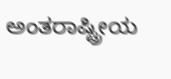ಅಂತರಾಷ್ಟ್ರೀಯ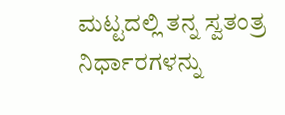ಮಟ್ಟದಲ್ಲಿ ತನ್ನ ಸ್ವತಂತ್ರ ನಿರ್ಧಾರಗಳನ್ನು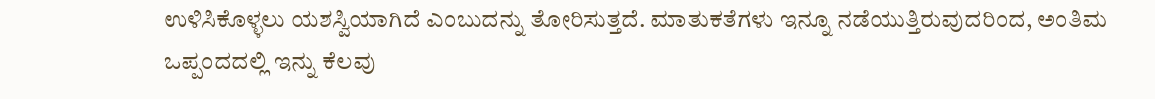ಉಳಿಸಿಕೊಳ್ಳಲು ಯಶಸ್ವಿಯಾಗಿದೆ ಎಂಬುದನ್ನು ತೋರಿಸುತ್ತದೆ. ಮಾತುಕತೆಗಳು ಇನ್ನೂ ನಡೆಯುತ್ತಿರುವುದರಿಂದ, ಅಂತಿಮ ಒಪ್ಪಂದದಲ್ಲಿ ಇನ್ನು ಕೆಲವು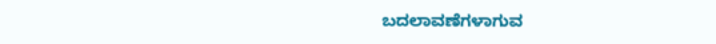ಬದಲಾವಣೆಗಳಾಗುವ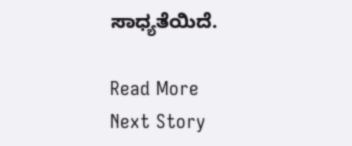ಸಾಧ್ಯತೆಯಿದೆ.

Read More
Next Story